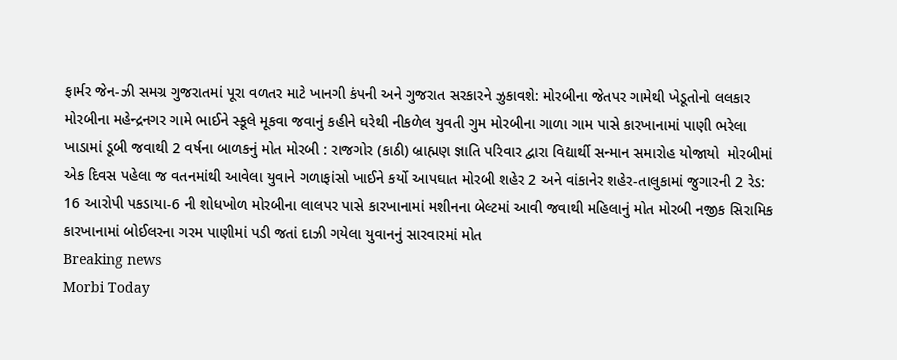ફાર્મર જેન-ઝી સમગ્ર ગુજરાતમાં પૂરા વળતર માટે ખાનગી કંપની અને ગુજરાત સરકારને ઝુકાવશે: મોરબીના જેતપર ગામેથી ખેડૂતોનો લલકાર મોરબીના મહેન્દ્રનગર ગામે ભાઈને સ્કૂલે મૂકવા જવાનું કહીને ઘરેથી નીકળેલ યુવતી ગુમ મોરબીના ગાળા ગામ પાસે કારખાનામાં પાણી ભરેલા ખાડામાં ડૂબી જવાથી 2 વર્ષના બાળકનું મોત મોરબી : રાજગોર (કાઠી) બ્રાહ્મણ જ્ઞાતિ પરિવાર દ્વારા વિદ્યાર્થી સન્માન સમારોહ યોજાયો  મોરબીમાં એક દિવસ પહેલા જ વતનમાંથી આવેલા યુવાને ગળાફાંસો ખાઈને કર્યો આપઘાત મોરબી શહેર 2 અને વાંકાનેર શહેર-તાલુકામાં જુગારની 2 રેડ: 16 આરોપી પકડાયા-6 ની શોધખોળ મોરબીના લાલપર પાસે કારખાનામાં મશીનના બેલ્ટમાં આવી જવાથી મહિલાનું મોત મોરબી નજીક સિરામિક કારખાનામાં બોઈલરના ગરમ પાણીમાં પડી જતાં દાઝી ગયેલા યુવાનનું સારવારમાં મોત
Breaking news
Morbi Today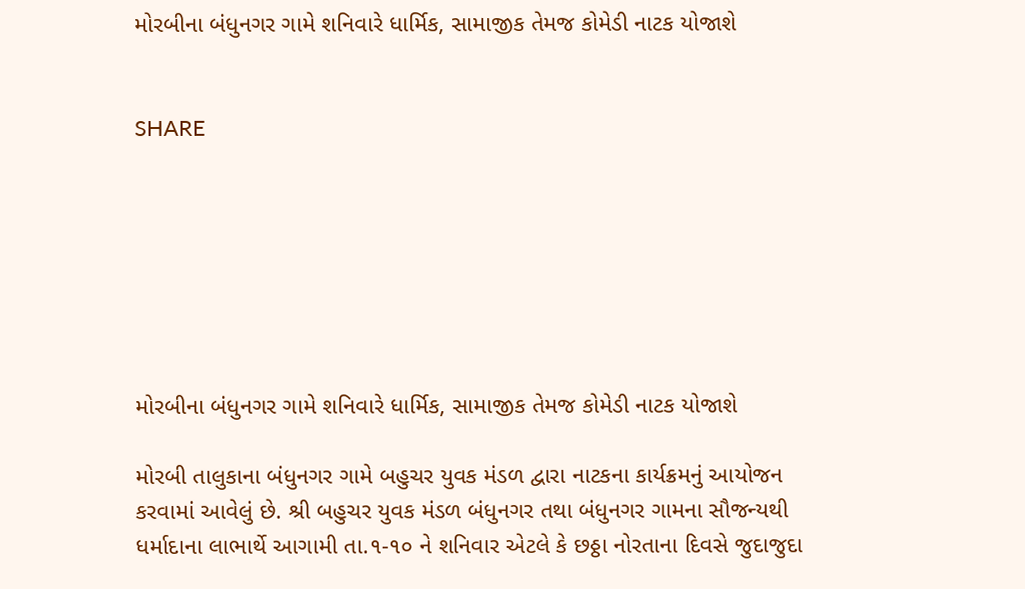મોરબીના બંધુનગર ગામે શનિવારે ધાર્મિક, સામાજીક તેમજ કોમેડી નાટક યોજાશે


SHARE







મોરબીના બંધુનગર ગામે શનિવારે ધાર્મિક, સામાજીક તેમજ કોમેડી નાટક યોજાશે

મોરબી તાલુકાના બંધુનગર ગામે બહુચર યુવક મંડળ દ્વારા નાટકના કાર્યક્રમનું આયોજન કરવામાં આવેલું છે. શ્રી બહુચર યુવક મંડળ બંધુનગર તથા બંધુનગર ગામના સૌજન્યથી ધર્માદાના લાભાર્થે આગામી તા.૧-૧૦ ને શનિવાર એટલે કે છઠ્ઠા નોરતાના દિવસે જુદાજુદા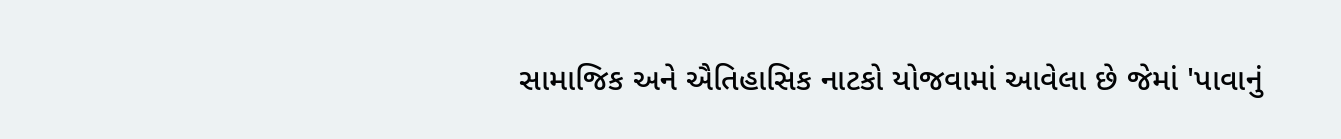સામાજિક અને ઐતિહાસિક નાટકો યોજવામાં આવેલા છે જેમાં 'પાવાનું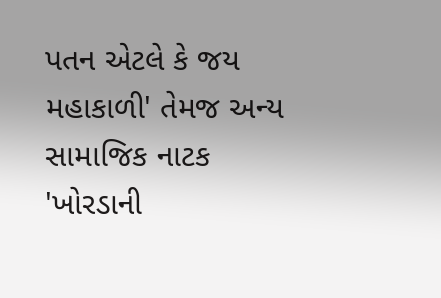પતન એટલે કે જય મહાકાળી' તેમજ અન્ય સામાજિક નાટક 'ખોરડાની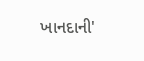ખાનદાની'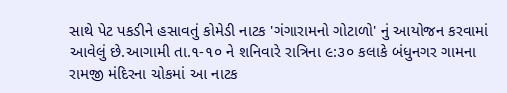સાથે પેટ પકડીને હસાવતું કોમેડી નાટક 'ગંગારામનો ગોટાળો' નું આયોજન કરવામાં આવેલું છે.આગામી તા.૧-૧૦ ને શનિવારે રાત્રિના ૯:૩૦ કલાકે બંધુનગર ગામના રામજી મંદિરના ચોકમાં આ નાટક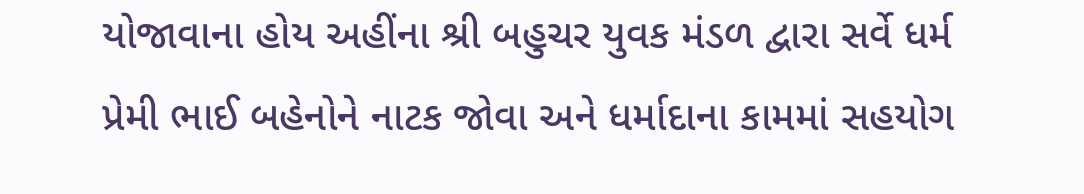યોજાવાના હોય અહીંના શ્રી બહુચર યુવક મંડળ દ્વારા સર્વે ધર્મ પ્રેમી ભાઈ બહેનોને નાટક જોવા અને ધર્માદાના કામમાં સહયોગ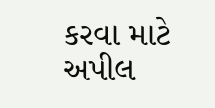કરવા માટે અપીલ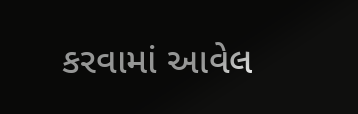કરવામાં આવેલ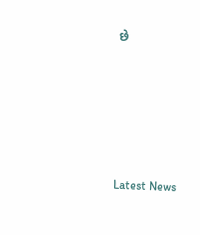છે






Latest News